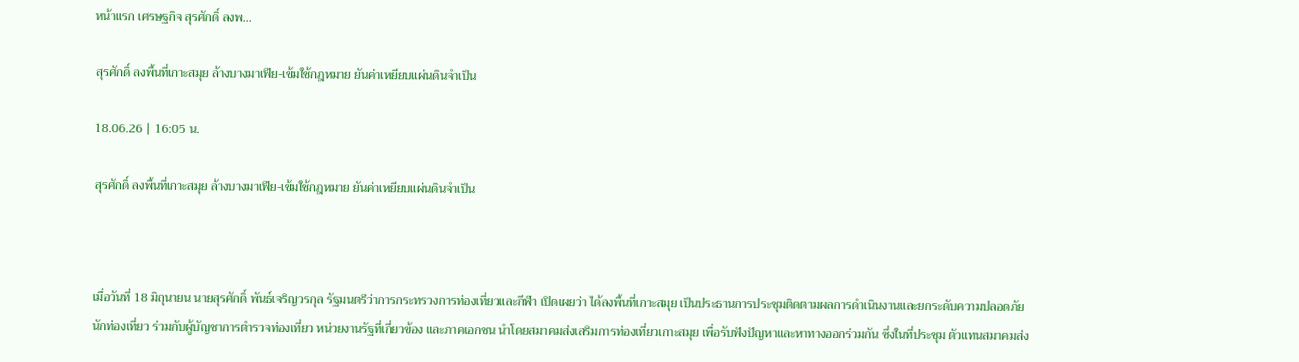หน้าแรก เศรษฐกิจ สุรศักดิ์ ลงพ...

สุรศักดิ์ ลงพื้นที่เกาะสมุย ล้างบางมาเฟีย-เข้มใช้กฎหมาย ยันค่าเหยียบแผ่นดินจำเป็น

18.06.26 | 16:05 น.

สุรศักดิ์ ลงพื้นที่เกาะสมุย ล้างบางมาเฟีย-เข้มใช้กฎหมาย ยันค่าเหยียบแผ่นดินจำเป็น



เมื่อวันที่ 18 มิถุนายน นายสุรศักดิ์ พันธ์เจริญวรกุล รัฐมนตรีว่าการกระทรวงการท่องเที่ยวและกีฬา เปิดเผยว่า ได้ลงพื้นที่เกาะสมุย เป็นประธานการประชุมติดตามผลการดำเนินงานและยกระดับความปลอดภัยนักท่องเที่ยว ร่วมกับผู้บัญชาการตำรวจท่องเที่ยว หน่วยงานรัฐที่เกี่ยวข้อง และภาคเอกชน นำโดยสมาคมส่งเสริมการท่องเที่ยวเกาะสมุย เพื่อรับฟังปัญหาและหาทางออกร่วมกัน ซึ่งในที่ประชุม ตัวแทนสมาคมส่ง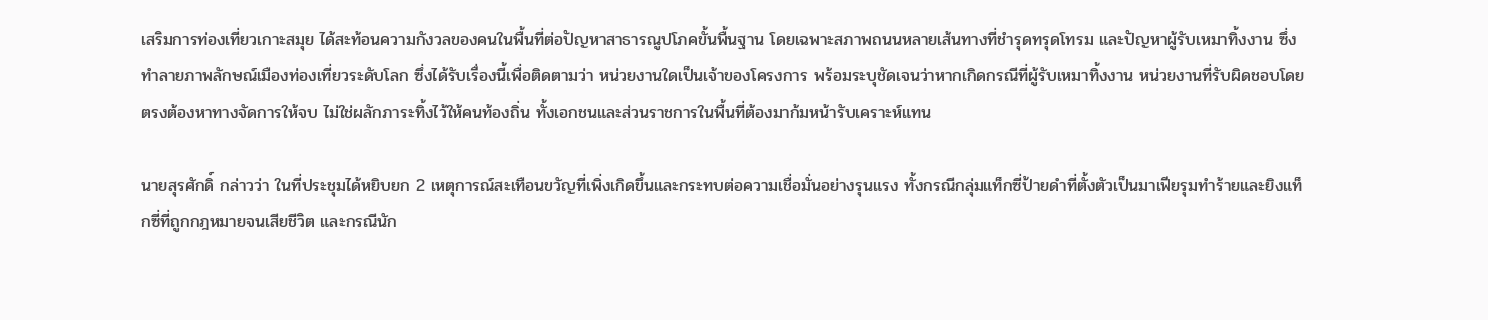เสริมการท่องเที่ยวเกาะสมุย ได้สะท้อนความกังวลของคนในพื้นที่ต่อปัญหาสาธารณูปโภคขั้นพื้นฐาน โดยเฉพาะสภาพถนนหลายเส้นทางที่ชำรุดทรุดโทรม และปัญหาผู้รับเหมาทิ้งงาน ซึ่งทำลายภาพลักษณ์เมืองท่องเที่ยวระดับโลก ซึ่งได้รับเรื่องนี้เพื่อติดตามว่า หน่วยงานใดเป็นเจ้าของโครงการ พร้อมระบุชัดเจนว่าหากเกิดกรณีที่ผู้รับเหมาทิ้งงาน หน่วยงานที่รับผิดชอบโดยตรงต้องหาทางจัดการให้จบ ไม่ใช่ผลักภาระทิ้งไว้ให้คนท้องถิ่น ทั้งเอกชนและส่วนราชการในพื้นที่ต้องมาก้มหน้ารับเคราะห์แทน

นายสุรศักดิ์ กล่าวว่า ในที่ประชุมได้หยิบยก 2 เหตุการณ์สะเทือนขวัญที่เพิ่งเกิดขึ้นและกระทบต่อความเชื่อมั่นอย่างรุนแรง ทั้งกรณีกลุ่มแท็กซี่ป้ายดำที่ตั้งตัวเป็นมาเฟียรุมทำร้ายและยิงแท็กซี่ที่ถูกกฎหมายจนเสียชีวิต และกรณีนัก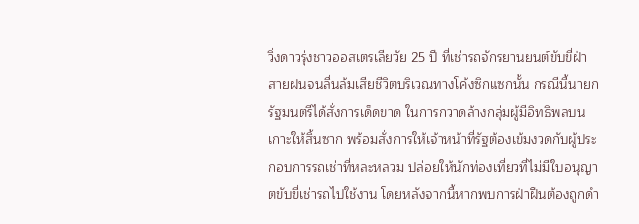วิ่งดาวรุ่งชาวออสเตรเลียวัย 25 ปี ที่เช่ารถจักรยานยนต์ขับขี่ฝ่าสายฝนจนลื่นล้มเสียชีวิตบริเวณทางโค้งซิกแซกนั้น กรณีนี้นายกรัฐมนตรีได้สั่งการเด็ดขาด ในการกวาดล้างกลุ่มผู้มีอิทธิพลบนเกาะให้สิ้นซาก พร้อมสั่งการให้เจ้าหน้าที่รัฐต้องเข้มงวดกับผู้ประกอบการรถเช่าที่หละหลวม ปล่อยให้นักท่องเที่ยวที่ไม่มีใบอนุญาตขับขี่เช่ารถไปใช้งาน โดยหลังจากนี้หากพบการฝ่าฝืนต้องถูกดำ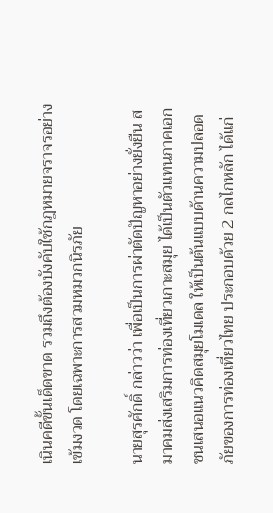เนินคดีขั้นเด็ดขาด รวมถึงต้องบังคับใช้กฎหมายจราจรอย่างเข้มงวด โดยเฉพาะการสวมหมวกนิรภัย

นายสุรศักดิ์ กล่าวว่า เพื่อเป็นการผ่าตัดปัญหาอย่างยั่งยืน สมาคมส่งเสริมการท่องเที่ยวเกาะสมุย ได้เป็นตัวแทนภาคเอกชนเสนอแนวคิดสมุยโมเดล ให้เป็นต้นแบบด้านความปลอดภัยของการท่องเที่ยวไทย ประกอบด้วย 2 กลไกหลัก ได้แก่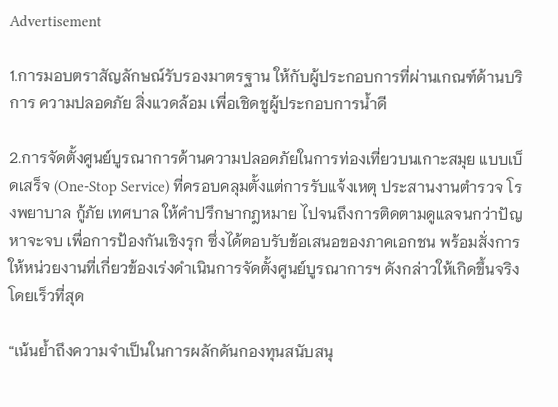Advertisement

1.การมอบตราสัญลักษณ์รับรองมาตรฐาน ให้กับผู้ประกอบการที่ผ่านเกณฑ์ด้านบริการ ความปลอดภัย สิ่งแวดล้อม เพื่อเชิดชูผู้ประกอบการน้ำดี

2.การจัดตั้งศูนย์บูรณาการด้านความปลอดภัยในการท่องเที่ยวบนเกาะสมุย แบบเบ็ดเสร็จ (One-Stop Service) ที่ครอบคลุมตั้งแต่การรับแจ้งเหตุ ประสานงานตำรวจ โรงพยาบาล กู้ภัย เทศบาล ให้คำปรึกษากฎหมาย ไปจนถึงการติดตามดูแลจนกว่าปัญหาจะจบ เพื่อการป้องกันเชิงรุก ซึ่งได้ตอบรับข้อเสนอของภาคเอกชน พร้อมสั่งการให้หน่วยงานที่เกี่ยวข้องเร่งดำเนินการจัดตั้งศูนย์บูรณาการฯ ดังกล่าวให้เกิดขึ้นจริงโดยเร็วที่สุด

“เน้นย้ำถึงความจำเป็นในการผลักดันกองทุนสนับสนุ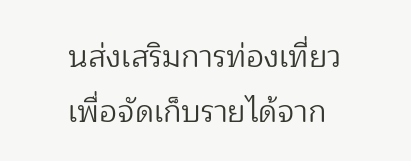นส่งเสริมการท่องเที่ยว เพื่อจัดเก็บรายได้จาก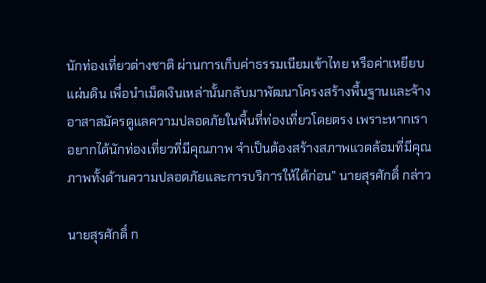นักท่องเที่ยวต่างชาติ ผ่านการเก็บค่าธรรมเนียมเข้าไทย หรือค่าเหยียบแผ่นดิน เพื่อนำเม็ดเงินเหล่านั้นกลับมาพัฒนาโครงสร้างพื้นฐานและจ้างอาสาสมัครดูแลความปลอดภัยในพื้นที่ท่องเที่ยวโดยตรง เพราะหากเราอยากได้นักท่องเที่ยวที่มีคุณภาพ จำเป็นต้องสร้างสภาพแวดล้อมที่มีคุณภาพทั้งด้านความปลอดภัยและการบริการให้ได้ก่อน” นายสุรศักดิ์ กล่าว

นายสุรศักดิ์ ก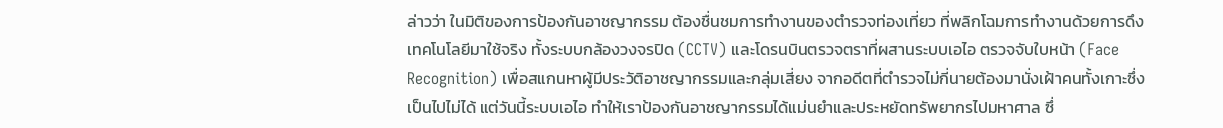ล่าวว่า ในมิติของการป้องกันอาชญากรรม ต้องชื่นชมการทำงานของตำรวจท่องเที่ยว ที่พลิกโฉมการทำงานด้วยการดึงเทคโนโลยีมาใช้จริง ทั้งระบบกล้องวงจรปิด (CCTV) และโดรนบินตรวจตราที่ผสานระบบเอไอ ตรวจจับใบหน้า (Face Recognition) เพื่อสแกนหาผู้มีประวัติอาชญากรรมและกลุ่มเสี่ยง จากอดีตที่ตำรวจไม่กี่นายต้องมานั่งเฝ้าคนทั้งเกาะซึ่งเป็นไปไม่ได้ แต่วันนี้ระบบเอไอ ทำให้เราป้องกันอาชญากรรมได้แม่นยำและประหยัดทรัพยากรไปมหาศาล ซึ่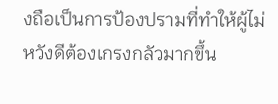งถือเป็นการป้องปรามที่ทำให้ผู้ไม่หวังดีต้องเกรงกลัวมากขึ้น